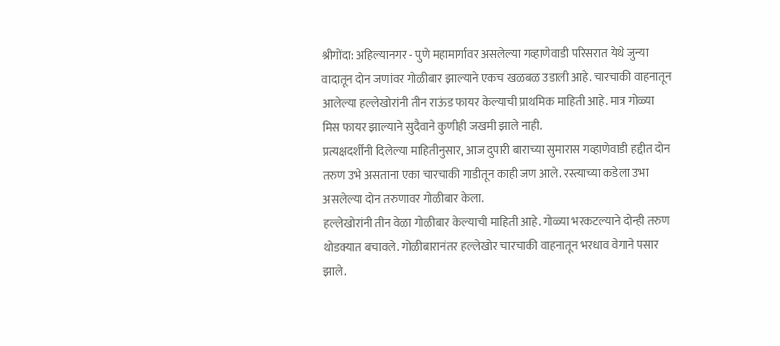श्रीगोंदा: अहिल्यानगर - पुणे महामार्गावर असलेल्या गव्हाणेवाडी परिसरात येथे जुन्या वादातून दोन जणांवर गोळीबार झाल्याने एकच खळबळ उडाली आहे. चारचाकी वाहनातून आलेल्या हल्लेखोरांनी तीन राऊंड फायर केल्याची प्राथमिक माहिती आहे. मात्र गोळ्या मिस फायर झाल्याने सुदैवाने कुणीही जखमी झाले नाही.
प्रत्यक्षदर्शींनी दिलेल्या माहितीनुसार, आज दुपारी बाराच्या सुमारास गव्हाणेवाडी हद्दीत दोन तरुण उभे असताना एका चारचाकी गाडीतून काही जण आले. रस्त्याच्या कडेला उभा असलेल्या दोन तरुणावर गोळीबार केला.
हल्लेखोरांनी तीन वेळा गोळीबार केल्याची माहिती आहे. गोळ्या भरकटल्याने दोन्ही तरुण थोडक्यात बचावले. गोळीबारानंतर हल्लेखोर चारचाकी वाहनातून भरधाव वेगाने पसार झाले.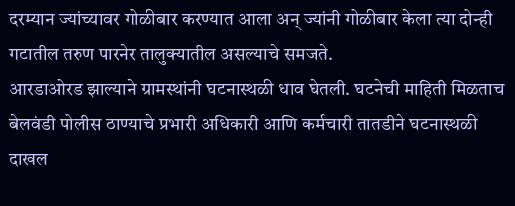दरम्यान ज्यांच्यावर गोळीबार करण्यात आला अन् ज्यांनी गोळीबार केला त्या दोन्ही गटातील तरुण पारनेर तालुक्यातील असल्याचे समजते.
आरडाओरड झाल्याने ग्रामस्थांनी घटनास्थळी धाव घेतली. घटनेची माहिती मिळताच बेलवंडी पोलीस ठाण्याचे प्रभारी अधिकारी आणि कर्मचारी तातडीने घटनास्थळी दाखल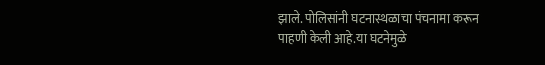झाले. पोलिसांनी घटनास्थळाचा पंचनामा करून पाहणी केली आहे.या घटनेमुळे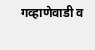गव्हाणेवाडी व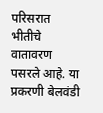परिसरात भीतीचे वातावरण पसरले आहे. या प्रकरणी बेलवंडी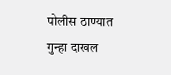पोलीस ठाण्यात गुन्हा दाखल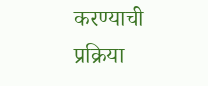करण्याची प्रक्रिया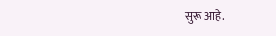सुरू आहे.